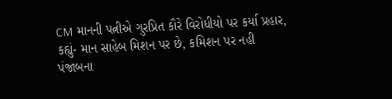CM માનની પત્નીએ ગુરપ્રિત કૌરે વિરોધીયો પર કર્યા પ્રહાર, કહ્યું- માન સાહેબ મિશન પર છે, કમિશન પર નહી
પંજાબના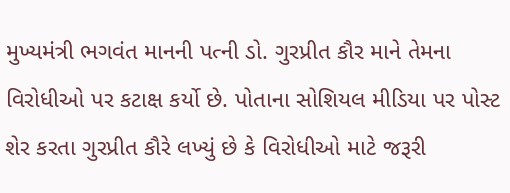મુખ્યમંત્રી ભગવંત માનની પત્ની ડો. ગુરપ્રીત કૌર માને તેમના વિરોધીઓ પર કટાક્ષ કર્યો છે. પોતાના સોશિયલ મીડિયા પર પોસ્ટ શેર કરતા ગુરપ્રીત કૌરે લખ્યું છે કે વિરોધીઓ માટે જરૂરી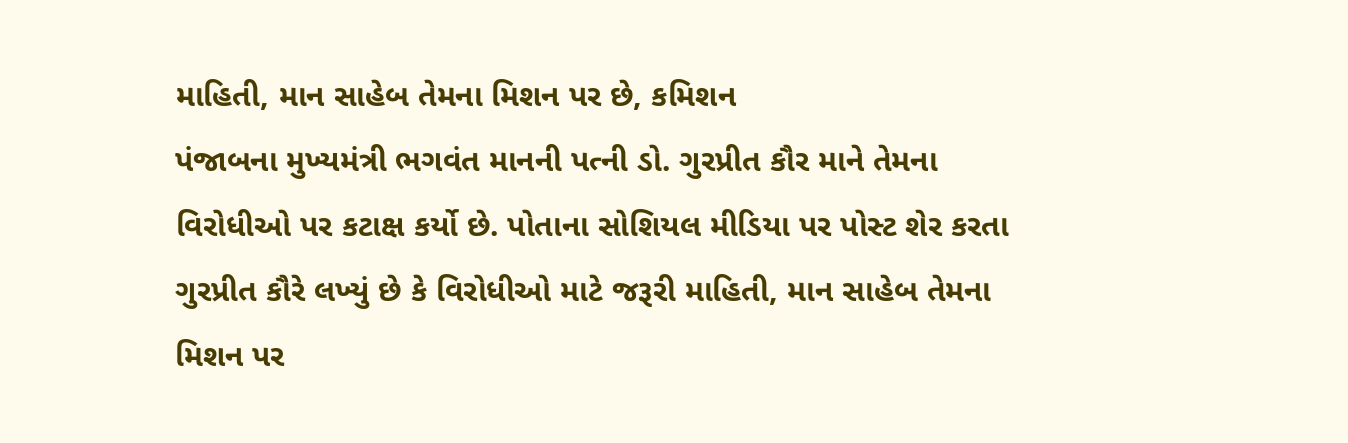માહિતી, માન સાહેબ તેમના મિશન પર છે, કમિશન
પંજાબના મુખ્યમંત્રી ભગવંત માનની પત્ની ડો. ગુરપ્રીત કૌર માને તેમના વિરોધીઓ પર કટાક્ષ કર્યો છે. પોતાના સોશિયલ મીડિયા પર પોસ્ટ શેર કરતા ગુરપ્રીત કૌરે લખ્યું છે કે વિરોધીઓ માટે જરૂરી માહિતી, માન સાહેબ તેમના મિશન પર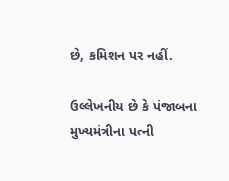છે, કમિશન પર નહીં.

ઉલ્લેખનીય છે કે પંજાબના મુખ્યમંત્રીના પત્ની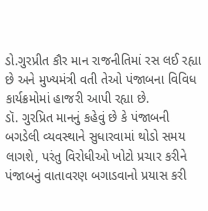ડો.ગુરપ્રીત કૌર માન રાજનીતિમાં રસ લઈ રહ્યા છે અને મુખ્યમંત્રી વતી તેઓ પંજાબના વિવિધ કાર્યક્રમોમાં હાજરી આપી રહ્યા છે.
ડૉ. ગુરપ્રિત માનનું કહેવું છે કે પંજાબની બગડેલી વ્યવસ્થાને સુધારવામાં થોડો સમય લાગશે, પરંતુ વિરોધીઓ ખોટો પ્રચાર કરીને પંજાબનું વાતાવરણ બગાડવાનો પ્રયાસ કરી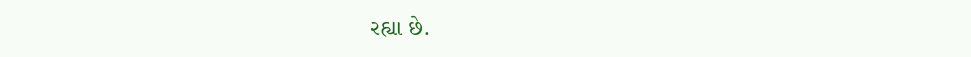રહ્યા છે.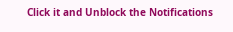Click it and Unblock the Notifications